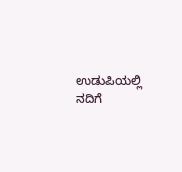ಉಡುಪಿಯಲ್ಲಿ ನದಿಗೆ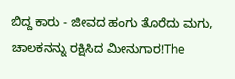ಬಿದ್ದ ಕಾರು - ಜೀವದ ಹಂಗು ತೊರೆದು ಮಗು, ಚಾಲಕನನ್ನು ರಕ್ಷಿಸಿದ ಮೀನುಗಾರ!The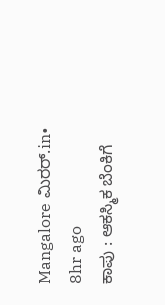Mangalore ಮಿರರ್.in• 8hr ago
ಕಾಪು : ಆಕಸ್ಮಿಕ ಬೆಂಕಿಗೆ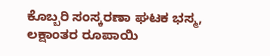ಕೊಬ್ಬರಿ ಸಂಸ್ಕರಣಾ ಘಟಕ ಭಸ್ಮ, ಲಕ್ಷಾಂತರ ರೂಪಾಯಿ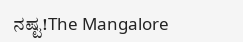ನಷ್ಟ!The Mangalore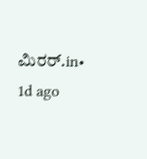ಮಿರರ್.in• 1d ago